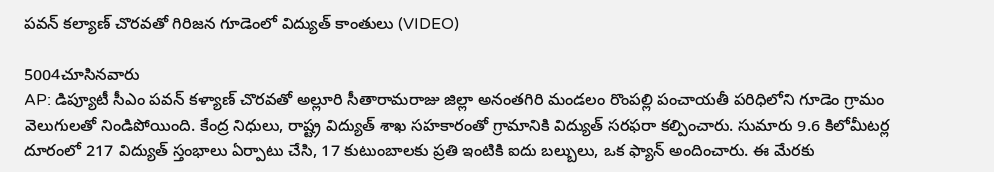పవన్ కల్యాణ్ చొరవతో గిరిజన గూడెం‌లో విద్యుత్ కాంతులు (VIDEO)

5004చూసినవారు
AP: డిప్యూటీ సీఎం పవన్ కళ్యాణ్ చొరవతో అల్లూరి సీతారామరాజు జిల్లా అనంతగిరి మండలం రొంపల్లి పంచాయతీ పరిధిలోని గూడెం గ్రామం వెలుగులతో నిండిపోయింది. కేంద్ర నిధులు, రాష్ట్ర విద్యుత్ శాఖ సహకారంతో గ్రామానికి విద్యుత్ సరఫరా కల్పించారు. సుమారు 9.6 కిలోమీటర్ల దూరంలో 217 విద్యుత్ స్తంభాలు ఏర్పాటు చేసి, 17 కుటుంబాలకు ప్రతి ఇంటికి ఐదు బల్బులు, ఒక ఫ్యాన్ అందించారు. ఈ మేరకు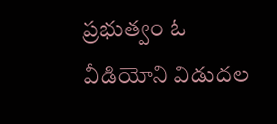ప్రభుత్వం ఓ వీడియోని విడుదల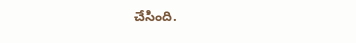చేసింది.